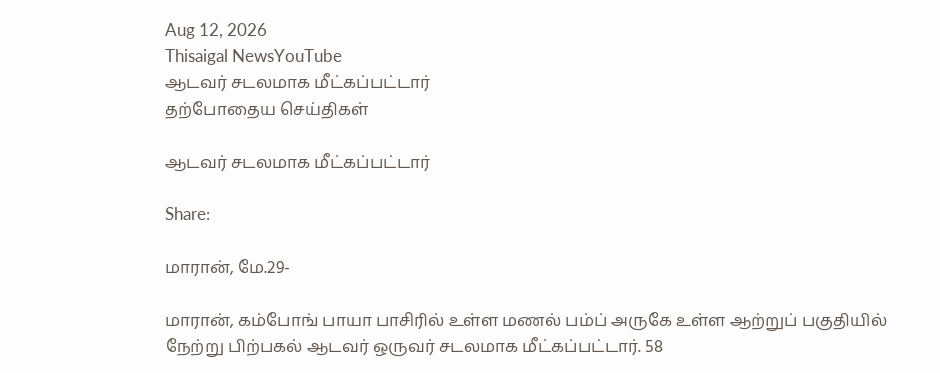Aug 12, 2026
Thisaigal NewsYouTube
ஆடவர் சடலமாக மீட்கப்பட்டார்
தற்போதைய செய்திகள்

ஆடவர் சடலமாக மீட்கப்பட்டார்

Share:

மாரான், மே.29-

மாரான், கம்போங் பாயா பாசிரில் உள்ள மணல் பம்ப் அருகே உள்ள ஆற்றுப் பகுதியில் நேற்று பிற்பகல் ஆடவர் ஒருவர் சடலமாக மீட்கப்பட்டார். 58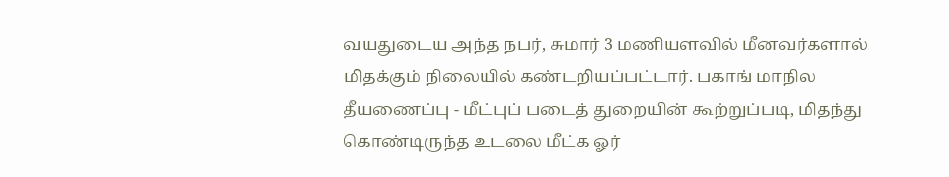வயதுடைய அந்த நபர், சுமார் 3 மணியளவில் மீனவர்களால் மிதக்கும் நிலையில் கண்டறியப்பட்டார். பகாங் மாநில தீயணைப்பு - மீட்புப் படைத் துறையின் கூற்றுப்படி, மிதந்து கொண்டிருந்த உடலை மீட்க ஓர்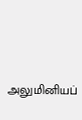அலுமினியப்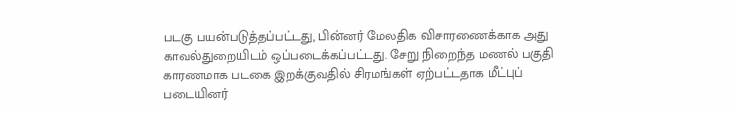படகு பயன்படுத்தப்பட்டது, பின்னர் மேலதிக விசாரணைக்காக அது காவல்துறையிடம் ஒப்படைக்கப்பட்டது. சேறு நிறைந்த மணல் பகுதி காரணமாக படகை இறக்குவதில் சிரமங்கள் ஏற்பட்டதாக மீட்புப் படையினர்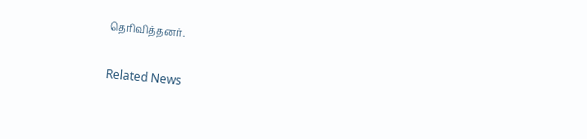தெரிவித்தனர்.

Related News